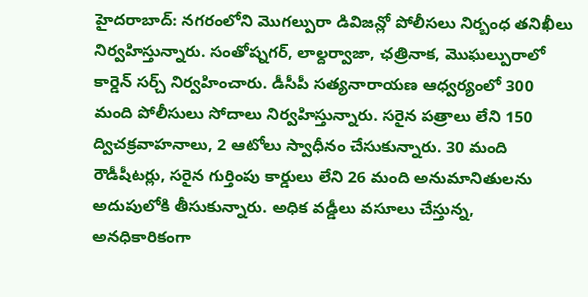హైదరాబాద్: నగరంలోని మొగల్పురా డివిజన్లో పోలీసలు నిర్బంధ తనిఖీలు నిర్వహిస్తున్నారు. సంతోష్నగర్, లాల్దర్వాజా, ఛత్రినాక, మొఘల్పురాలో కార్డెన్ సర్చ్ నిర్వహించారు. డీసీపీ సత్యనారాయణ ఆధ్వర్యంలో 300 మంది పోలీసులు సోదాలు నిర్వహిస్తున్నారు. సరైన పత్రాలు లేని 150 ద్విచక్రవాహనాలు, 2 ఆటోలు స్వాధీనం చేసుకున్నారు. 30 మంది రౌడీషీటర్లు, సరైన గుర్తింపు కార్డులు లేని 26 మంది అనుమానితులను అదుపులోకి తీసుకున్నారు. అధిక వడ్డీలు వసూలు చేస్తున్న, అనధికారికంగా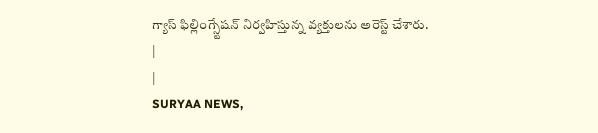గ్యాస్ ఫిల్లింగ్స్టేషన్ నిర్వహిస్తున్న వ్యక్తులను అరెస్ట్ చేశారు.
|
|
SURYAA NEWS,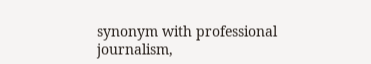synonym with professional journalism,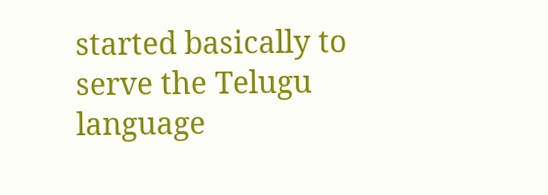started basically to serve the Telugu language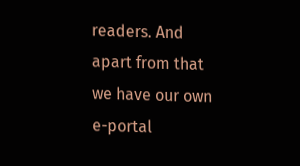readers. And apart from that we have our own e-portal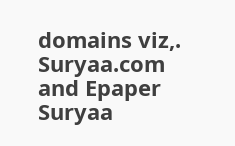domains viz,. Suryaa.com and Epaper Suryaa